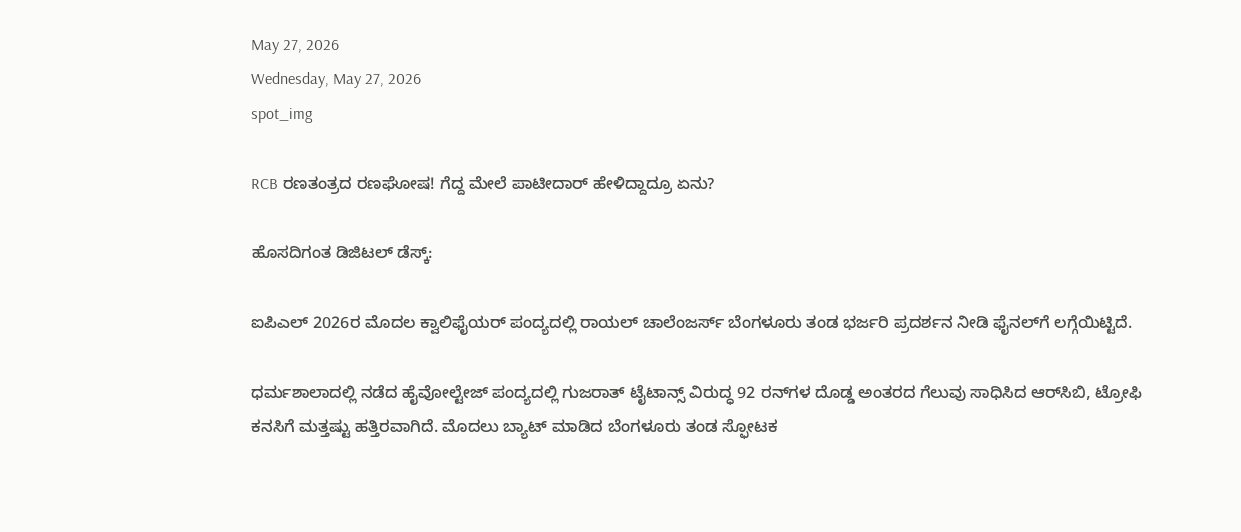May 27, 2026
Wednesday, May 27, 2026
spot_img

RCB ರಣತಂತ್ರದ ರಣಘೋಷ! ಗೆದ್ದ ಮೇಲೆ ಪಾಟೀದಾರ್ ಹೇಳಿದ್ದಾದ್ರೂ ಏನು?

ಹೊಸದಿಗಂತ ಡಿಜಿಟಲ್ ಡೆಸ್ಕ್:

ಐಪಿಎಲ್ 2026ರ ಮೊದಲ ಕ್ವಾಲಿಫೈಯರ್ ಪಂದ್ಯದಲ್ಲಿ ರಾಯಲ್ ಚಾಲೆಂಜರ್ಸ್ ಬೆಂಗಳೂರು ತಂಡ ಭರ್ಜರಿ ಪ್ರದರ್ಶನ ನೀಡಿ ಫೈನಲ್‌ಗೆ ಲಗ್ಗೆಯಿಟ್ಟಿದೆ.

ಧರ್ಮಶಾಲಾದಲ್ಲಿ ನಡೆದ ಹೈವೋಲ್ಟೇಜ್ ಪಂದ್ಯದಲ್ಲಿ ಗುಜರಾತ್ ಟೈಟಾನ್ಸ್ ವಿರುದ್ಧ 92 ರನ್‌ಗಳ ದೊಡ್ಡ ಅಂತರದ ಗೆಲುವು ಸಾಧಿಸಿದ ಆರ್‌ಸಿಬಿ, ಟ್ರೋಫಿ ಕನಸಿಗೆ ಮತ್ತಷ್ಟು ಹತ್ತಿರವಾಗಿದೆ. ಮೊದಲು ಬ್ಯಾಟ್ ಮಾಡಿದ ಬೆಂಗಳೂರು ತಂಡ ಸ್ಫೋಟಕ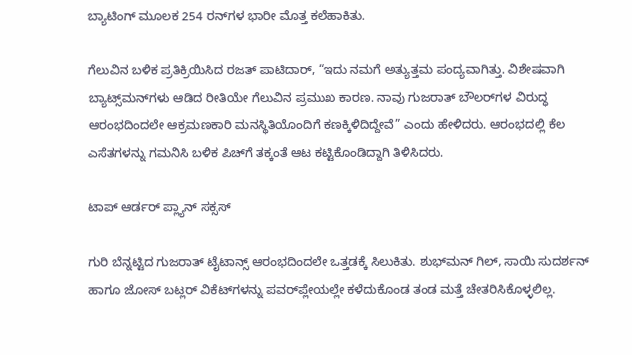ಬ್ಯಾಟಿಂಗ್ ಮೂಲಕ 254 ರನ್‌ಗಳ ಭಾರೀ ಮೊತ್ತ ಕಲೆಹಾಕಿತು.

ಗೆಲುವಿನ ಬಳಿಕ ಪ್ರತಿಕ್ರಿಯಿಸಿದ ರಜತ್ ಪಾಟಿದಾರ್, “ಇದು ನಮಗೆ ಅತ್ಯುತ್ತಮ ಪಂದ್ಯವಾಗಿತ್ತು. ವಿಶೇಷವಾಗಿ ಬ್ಯಾಟ್ಸ್‌ಮನ್‌ಗಳು ಆಡಿದ ರೀತಿಯೇ ಗೆಲುವಿನ ಪ್ರಮುಖ ಕಾರಣ. ನಾವು ಗುಜರಾತ್ ಬೌಲರ್‌ಗಳ ವಿರುದ್ಧ ಆರಂಭದಿಂದಲೇ ಆಕ್ರಮಣಕಾರಿ ಮನಸ್ಥಿತಿಯೊಂದಿಗೆ ಕಣಕ್ಕಿಳಿದಿದ್ದೇವೆ” ಎಂದು ಹೇಳಿದರು. ಆರಂಭದಲ್ಲಿ ಕೆಲ ಎಸೆತಗಳನ್ನು ಗಮನಿಸಿ ಬಳಿಕ ಪಿಚ್‌ಗೆ ತಕ್ಕಂತೆ ಆಟ ಕಟ್ಟಿಕೊಂಡಿದ್ದಾಗಿ ತಿಳಿಸಿದರು.

ಟಾಪ್ ಆರ್ಡರ್ ಪ್ಲ್ಯಾನ್ ಸಕ್ಸಸ್

ಗುರಿ ಬೆನ್ನಟ್ಟಿದ ಗುಜರಾತ್ ಟೈಟಾನ್ಸ್ ಆರಂಭದಿಂದಲೇ ಒತ್ತಡಕ್ಕೆ ಸಿಲುಕಿತು. ಶುಭ್‌ಮನ್ ಗಿಲ್, ಸಾಯಿ ಸುದರ್ಶನ್ ಹಾಗೂ ಜೋಸ್ ಬಟ್ಲರ್ ವಿಕೆಟ್‌ಗಳನ್ನು ಪವರ್‌ಪ್ಲೇಯಲ್ಲೇ ಕಳೆದುಕೊಂಡ ತಂಡ ಮತ್ತೆ ಚೇತರಿಸಿಕೊಳ್ಳಲಿಲ್ಲ.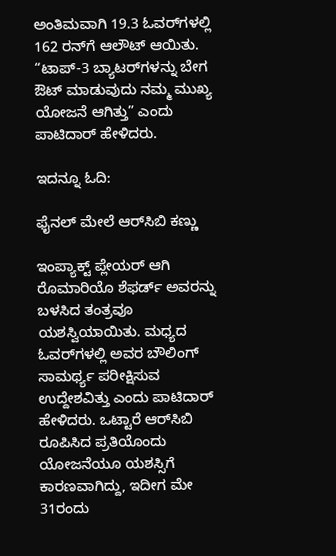ಅಂತಿಮವಾಗಿ 19.3 ಓವರ್‌ಗಳಲ್ಲಿ 162 ರನ್‌ಗೆ ಆಲೌಟ್ ಆಯಿತು. “ಟಾಪ್-3 ಬ್ಯಾಟರ್‌ಗಳನ್ನು ಬೇಗ ಔಟ್ ಮಾಡುವುದು ನಮ್ಮ ಮುಖ್ಯ ಯೋಜನೆ ಆಗಿತ್ತು” ಎಂದು ಪಾಟಿದಾರ್ ಹೇಳಿದರು.

ಇದನ್ನೂ ಓದಿ:

ಫೈನಲ್ ಮೇಲೆ ಆರ್‌ಸಿಬಿ ಕಣ್ಣು

ಇಂಪ್ಯಾಕ್ಟ್ ಪ್ಲೇಯರ್ ಆಗಿ ರೊಮಾರಿಯೊ ಶೆಫರ್ಡ್ ಅವರನ್ನು ಬಳಸಿದ ತಂತ್ರವೂ ಯಶಸ್ವಿಯಾಯಿತು. ಮಧ್ಯದ ಓವರ್‌ಗಳಲ್ಲಿ ಅವರ ಬೌಲಿಂಗ್ ಸಾಮರ್ಥ್ಯ ಪರೀಕ್ಷಿಸುವ ಉದ್ದೇಶವಿತ್ತು ಎಂದು ಪಾಟಿದಾರ್ ಹೇಳಿದರು. ಒಟ್ಟಾರೆ ಆರ್‌ಸಿಬಿ ರೂಪಿಸಿದ ಪ್ರತಿಯೊಂದು ಯೋಜನೆಯೂ ಯಶಸ್ಸಿಗೆ ಕಾರಣವಾಗಿದ್ದು, ಇದೀಗ ಮೇ 31ರಂದು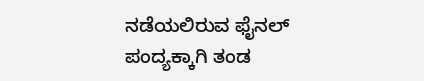ನಡೆಯಲಿರುವ ಫೈನಲ್ ಪಂದ್ಯಕ್ಕಾಗಿ ತಂಡ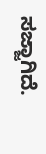ಸಜ್ಜಾಗಿದೆ.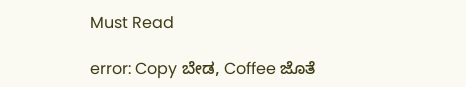Must Read

error: Copy ಬೇಡ, Coffee ಜೊತೆ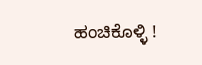ಹಂಚಿಕೊಳ್ಳಿ !